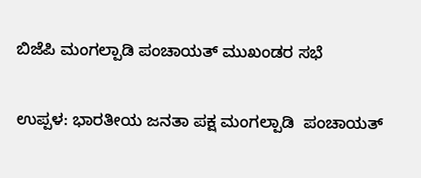ಬಿಜೆಪಿ ಮಂಗಲ್ಪಾಡಿ ಪಂಚಾಯತ್ ಮುಖಂಡರ ಸಭೆ

ಉಪ್ಪಳ: ಭಾರತೀಯ ಜನತಾ ಪಕ್ಷ ಮಂಗಲ್ಪಾಡಿ  ಪಂಚಾಯತ್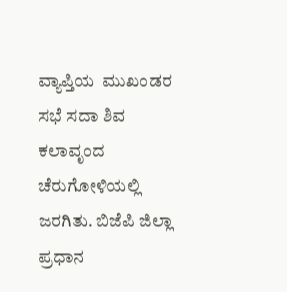ವ್ಯಾಪ್ತಿಯ  ಮುಖಂಡರ ಸಭೆ ಸದಾ ಶಿವ ಕಲಾವೃಂದ ಚೆರುಗೋಳಿಯಲ್ಲಿ ಜರಗಿತು. ಬಿಜೆಪಿ ಜಿಲ್ಲಾ ಪ್ರಧಾನ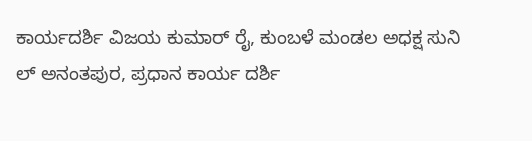ಕಾರ್ಯದರ್ಶಿ ವಿಜಯ ಕುಮಾರ್ ರೈ, ಕುಂಬಳೆ ಮಂಡಲ ಅಧಕ್ಷ ಸುನಿ ಲ್ ಅನಂತಪುರ, ಪ್ರಧಾನ ಕಾರ್ಯ ದರ್ಶಿ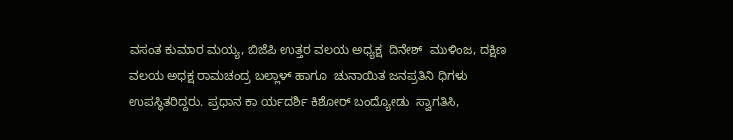ವಸಂತ ಕುಮಾರ ಮಯ್ಯ, ಬಿಜೆಪಿ ಉತ್ತರ ವಲಯ ಅಧ್ಯಕ್ಷ  ದಿನೇಶ್  ಮುಳಿಂಜ, ದಕ್ಷಿಣ ವಲಯ ಅಧಕ್ಷ ರಾಮಚಂದ್ರ ಬಲ್ಲಾಳ್ ಹಾಗೂ  ಚುನಾಯಿತ ಜನಪ್ರತಿನಿ ಧಿಗಳು ಉಪಸ್ಥಿತರಿದ್ದರು. ಪ್ರಧಾನ ಕಾ ರ್ಯದರ್ಶಿ ಕಿಶೋರ್ ಬಂದ್ಯೋಡು  ಸ್ವಾಗತಿಸಿ,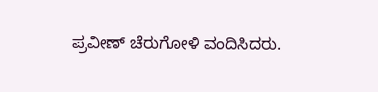ಪ್ರವೀಣ್ ಚೆರುಗೋಳಿ ವಂದಿಸಿದರು.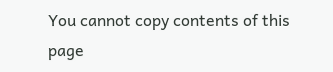You cannot copy contents of this page